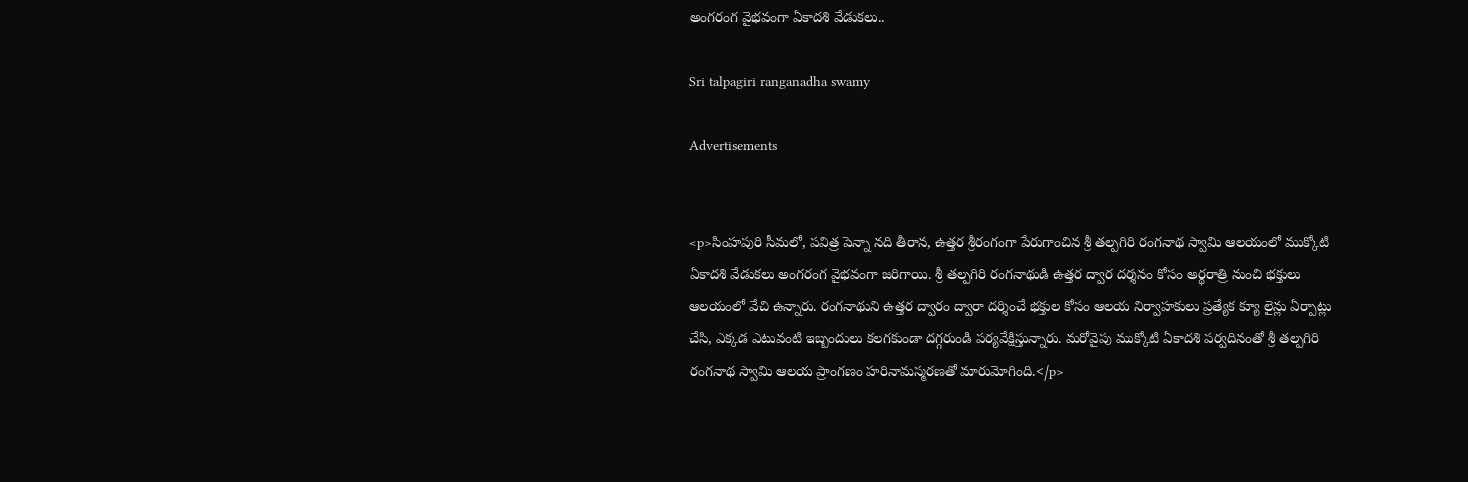అంగరంగ వైభవంగా ఏకాదశి వేడుకలు..

Sri talpagiri ranganadha swamy

Advertisements


<p>సింహపురి సీమలో, పవిత్ర పెన్నా నది తీరాన, ఉత్తర శ్రీరంగంగా పేరుగాంచిన శ్రీ తల్పగిరి రంగనాథ స్వామి ఆలయంలో ముక్కోటి ఏకాదశి వేడుకలు అంగరంగ వైభవంగా జరిగాయి. శ్రీ తల్పగిరి రంగనాథుడి ఉత్తర ద్వార దర్శనం కోసం అర్థరాత్రి నుంచి భక్తులు ఆలయంలో వేచి ఉన్నారు. రంగనాథుని ఉత్తర ద్వారం ద్వారా దర్శించే భక్తుల కోసం ఆలయ నిర్వాహకులు ప్రత్యేక క్యూ లైన్లు ఏర్పాట్లు చేసి, ఎక్కడ ఎటువంటి ఇబ్బందులు కలగకుండా దగ్గరుండి పర్యవేక్షిస్తున్నారు. మరోవైపు ముక్కోటి ఏకాదశి పర్వదినంతో శ్రీ తల్పగిరి రంగనాథ స్వామి ఆలయ ప్రాంగణం హరినామస్మరణతో మారుమోగింది.</p>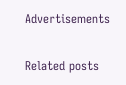Advertisements

Related posts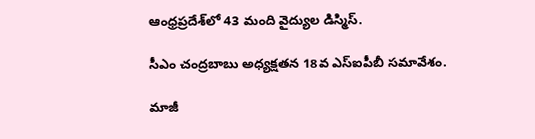ఆంధ్రప్రదేశ్‌లో 43 మంది వైద్యుల డిస్మిస్.

సీఎం చంద్రబాబు అధ్యక్షతన 18వ ఎస్ఐపీబీ సమావేశం.

మాజీ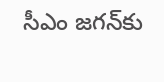సీఎం జగన్‍కు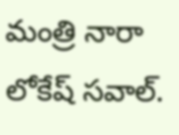మంత్రి నారా లోకేష్ సవాల్.